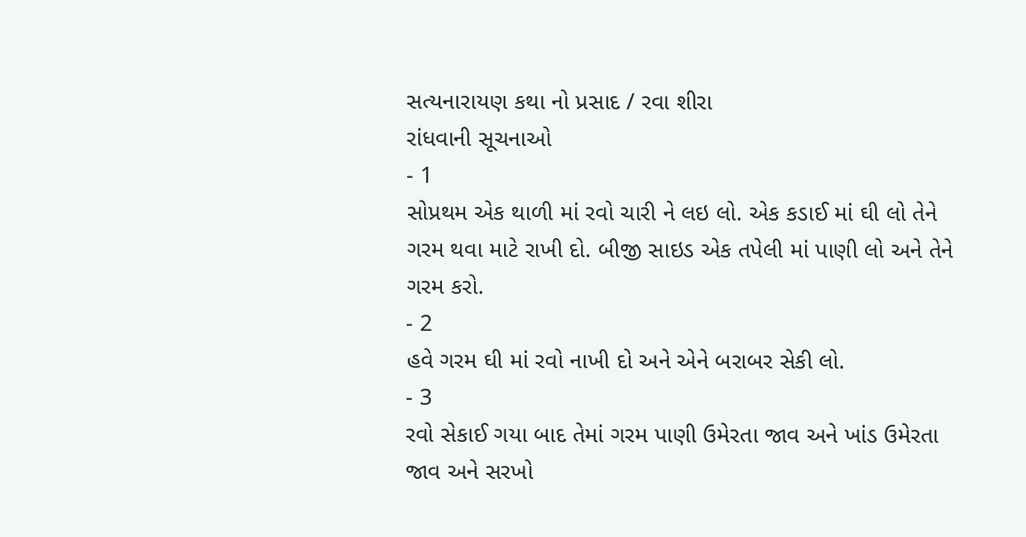સત્યનારાયણ કથા નો પ્રસાદ / રવા શીરા
રાંધવાની સૂચનાઓ
- 1
સોપ્રથમ એક થાળી માં રવો ચારી ને લઇ લો. એક કડાઈ માં ઘી લો તેને ગરમ થવા માટે રાખી દો. બીજી સાઇડ એક તપેલી માં પાણી લો અને તેને ગરમ કરો.
- 2
હવે ગરમ ઘી માં રવો નાખી દો અને એને બરાબર સેકી લો.
- 3
રવો સેકાઈ ગયા બાદ તેમાં ગરમ પાણી ઉમેરતા જાવ અને ખાંડ ઉમેરતા જાવ અને સરખો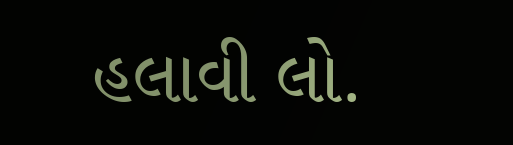હલાવી લો.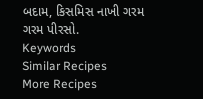બદામ, કિસમિસ નાખી ગરમ ગરમ પીરસો.
Keywords
Similar Recipes
More Recipes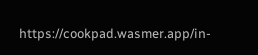https://cookpad.wasmer.app/in-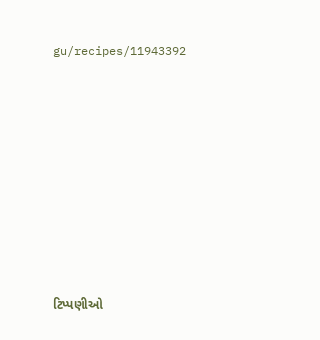gu/recipes/11943392









ટિપ્પણીઓ